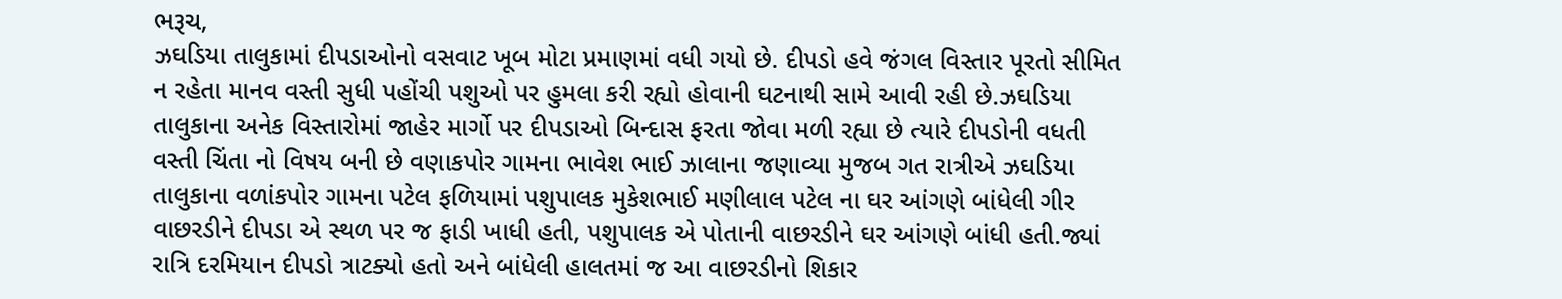ભરૂચ,
ઝઘડિયા તાલુકામાં દીપડાઓનો વસવાટ ખૂબ મોટા પ્રમાણમાં વધી ગયો છે. દીપડો હવે જંગલ વિસ્તાર પૂરતો સીમિત ન રહેતા માનવ વસ્તી સુધી પહોંચી પશુઓ પર હુમલા કરી રહ્યો હોવાની ઘટનાથી સામે આવી રહી છે.ઝઘડિયા તાલુકાના અનેક વિસ્તારોમાં જાહેર માર્ગો પર દીપડાઓ બિન્દાસ ફરતા જોવા મળી રહ્યા છે ત્યારે દીપડોની વધતી વસ્તી ચિંતા નો વિષય બની છે વણાકપોર ગામના ભાવેશ ભાઈ ઝાલાના જણાવ્યા મુજબ ગત રાત્રીએ ઝઘડિયા તાલુકાના વળાંકપોર ગામના પટેલ ફળિયામાં પશુપાલક મુકેશભાઈ મણીલાલ પટેલ ના ઘર આંગણે બાંધેલી ગીર વાછરડીને દીપડા એ સ્થળ પર જ ફાડી ખાધી હતી, પશુપાલક એ પોતાની વાછરડીને ઘર આંગણે બાંધી હતી.જ્યાં રાત્રિ દરમિયાન દીપડો ત્રાટક્યો હતો અને બાંધેલી હાલતમાં જ આ વાછરડીનો શિકાર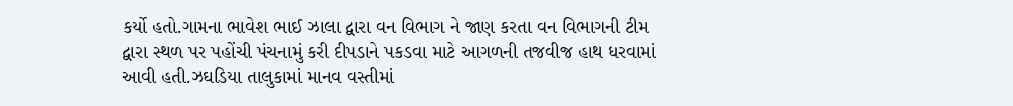કર્યો હતો.ગામના ભાવેશ ભાઈ ઝાલા દ્વારા વન વિભાગ ને જાણ કરતા વન વિભાગની ટીમ દ્વારા સ્થળ પર પહોંચી પંચનામું કરી દીપડાને પકડવા માટે આગળની તજવીજ હાથ ધરવામાં આવી હતી.ઝઘડિયા તાલુકામાં માનવ વસ્તીમાં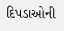દિપડાઓની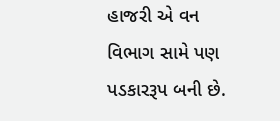હાજરી એ વન વિભાગ સામે પણ પડકારરૂપ બની છે.